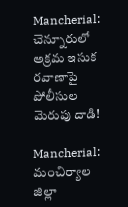Mancherial: చెన్నూరులో అక్రమ ఇసుక రవాణాపై పోలీసుల మెరుపు దాడి!

Mancherial: మంచిర్యాల జిల్లా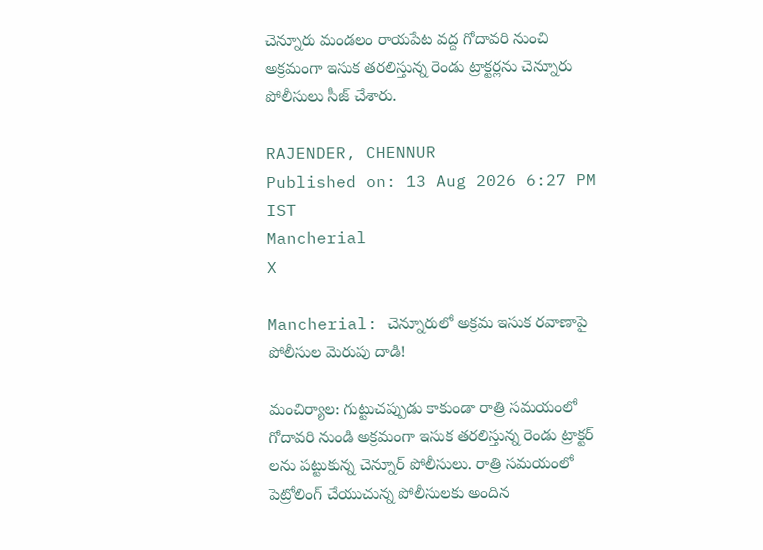చెన్నూరు మండలం రాయపేట వద్ద గోదావరి నుంచి అక్రమంగా ఇసుక తరలిస్తున్న రెండు ట్రాక్టర్లను చెన్నూరు పోలీసులు సీజ్ చేశారు.

RAJENDER, CHENNUR
Published on: 13 Aug 2026 6:27 PM IST
Mancherial
X

Mancherial: చెన్నూరులో అక్రమ ఇసుక రవాణాపై పోలీసుల మెరుపు దాడి!

మంచిర్యాల: గుట్టుచప్పుడు కాకుండా రాత్రి సమయంలో గోదావరి నుండి అక్రమంగా ఇసుక తరలిస్తున్న రెండు ట్రాక్టర్ లను పట్టుకున్న చెన్నూర్ పోలీసులు. రాత్రి సమయంలో పెట్రోలింగ్ చేయుచున్న పోలీసులకు అందిన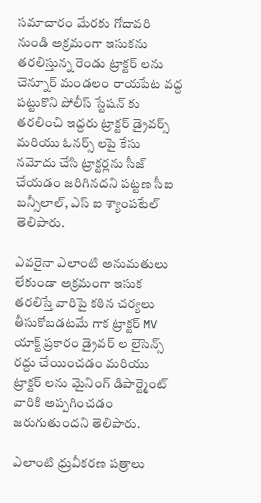సమాచారం మేరకు గోదావరి నుండి అక్రమంగా ఇసుకను తరలిస్తున్న రెండు ట్రాక్టర్ లను చెన్నూర్ మండలం రాయపేట వద్ద పట్టుకొని పోలీస్ స్టేషన్ కు తరలించి ఇద్దరు ట్రాక్టర్ డ్రైవర్స్ మరియు ఓనర్స్ లపై కేసు నమోదు చేసి ట్రాక్టర్లను సీజ్ చేయడం జరిగినదని పట్టణ సీఐ బన్సీలాల్, ఎస్ ఐ శ్యాంపటేల్ తెలిపారు.

ఎవరైనా ఎలాంటి అనుమతులు లేకుండా అక్రమంగా ఇసుక తరలిస్తే వారిపై కఠిన చర్యలు తీసుకోబడటమే గాక ట్రాక్టర్ MV యాక్ట్ ప్రకారం డ్రైవర్ ల లైసెన్స్ రద్దు చేయించడం మరియు ట్రాక్టర్ లను మైనింగ్ డిపార్ట్మెంట్ వారికి అప్పగించడం జరుగుతుందని తెలిపారు.

ఎలాంటి ధ్రువీకరణ పత్రాలు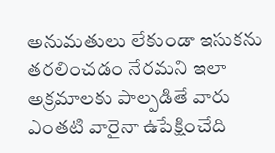అనుమతులు లేకుండా ఇసుకను తరలించడం నేరమని ఇలా అక్రమాలకు పాల్పడితే వారు ఎంతటి వారైనా ఉపేక్షించేది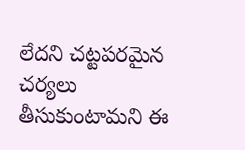లేదని చట్టపరమైన చర్యలు తీసుకుంటామని ఈ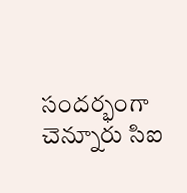సందర్భంగా చెన్నూరు సిఐ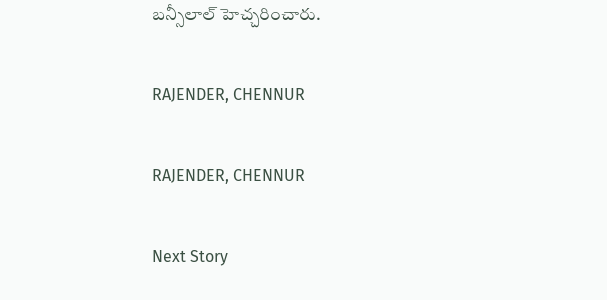బన్సీలాల్ హెచ్చరించారు.

RAJENDER, CHENNUR

RAJENDER, CHENNUR

Next Story